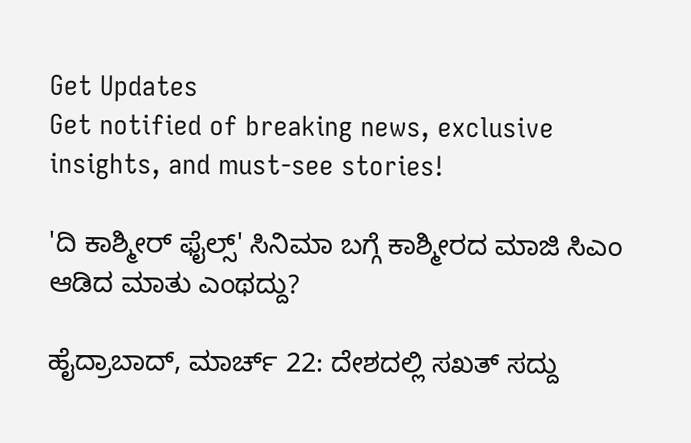Get Updates
Get notified of breaking news, exclusive insights, and must-see stories!

'ದಿ ಕಾಶ್ಮೀರ್ ಫೈಲ್ಸ್' ಸಿನಿಮಾ ಬಗ್ಗೆ ಕಾಶ್ಮೀರದ ಮಾಜಿ ಸಿಎಂ ಆಡಿದ ಮಾತು ಎಂಥದ್ದು?

ಹೈದ್ರಾಬಾದ್, ಮಾರ್ಚ್ 22: ದೇಶದಲ್ಲಿ ಸಖತ್ ಸದ್ದು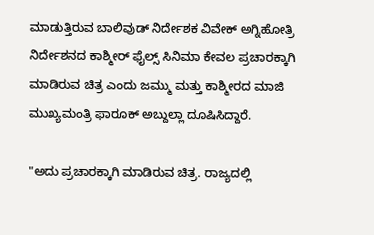ಮಾಡುತ್ತಿರುವ ಬಾಲಿವುಡ್ ನಿರ್ದೇಶಕ ವಿವೇಕ್ ಅಗ್ನಿಹೋತ್ರಿ ನಿರ್ದೇಶನದ ಕಾಶ್ಮೀರ್ ಫೈಲ್ಸ್ ಸಿನಿಮಾ ಕೇವಲ ಪ್ರಚಾರಕ್ಕಾಗಿ ಮಾಡಿರುವ ಚಿತ್ರ ಎಂದು ಜಮ್ಮು ಮತ್ತು ಕಾಶ್ಮೀರದ ಮಾಜಿ ಮುಖ್ಯಮಂತ್ರಿ ಫಾರೂಕ್ ಅಬ್ದುಲ್ಲಾ ದೂಷಿಸಿದ್ದಾರೆ.

"ಅದು ಪ್ರಚಾರಕ್ಕಾಗಿ ಮಾಡಿರುವ ಚಿತ್ರ. ರಾಜ್ಯದಲ್ಲಿ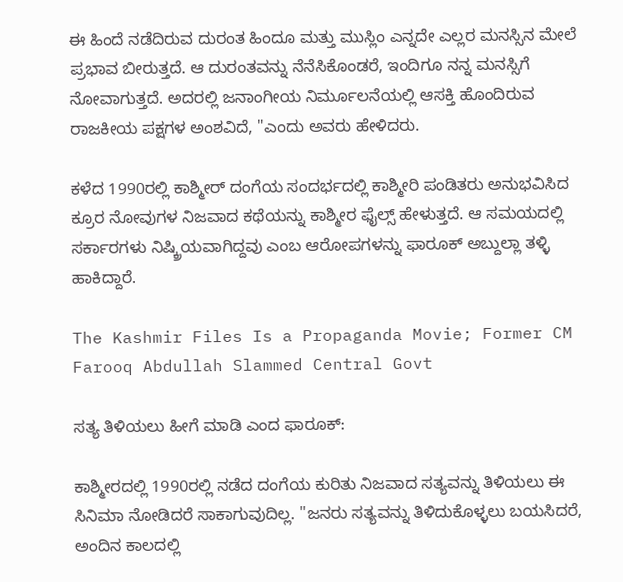ಈ ಹಿಂದೆ ನಡೆದಿರುವ ದುರಂತ ಹಿಂದೂ ಮತ್ತು ಮುಸ್ಲಿಂ ಎನ್ನದೇ ಎಲ್ಲರ ಮನಸ್ಸಿನ ಮೇಲೆ ಪ್ರಭಾವ ಬೀರುತ್ತದೆ. ಆ ದುರಂತವನ್ನು ನೆನೆಸಿಕೊಂಡರೆ, ಇಂದಿಗೂ ನನ್ನ ಮನಸ್ಸಿಗೆ ನೋವಾಗುತ್ತದೆ. ಅದರಲ್ಲಿ ಜನಾಂಗೀಯ ನಿರ್ಮೂಲನೆಯಲ್ಲಿ ಆಸಕ್ತಿ ಹೊಂದಿರುವ ರಾಜಕೀಯ ಪಕ್ಷಗಳ ಅಂಶವಿದೆ, "ಎಂದು ಅವರು ಹೇಳಿದರು.

ಕಳೆದ 1990ರಲ್ಲಿ ಕಾಶ್ಮೀರ್ ದಂಗೆಯ ಸಂದರ್ಭದಲ್ಲಿ ಕಾಶ್ಮೀರಿ ಪಂಡಿತರು ಅನುಭವಿಸಿದ ಕ್ರೂರ ನೋವುಗಳ ನಿಜವಾದ ಕಥೆಯನ್ನು ಕಾಶ್ಮೀರ ಫೈಲ್ಸ್ ಹೇಳುತ್ತದೆ. ಆ ಸಮಯದಲ್ಲಿ ಸರ್ಕಾರಗಳು ನಿಷ್ಕ್ರಿಯವಾಗಿದ್ದವು ಎಂಬ ಆರೋಪಗಳನ್ನು ಫಾರೂಕ್ ಅಬ್ದುಲ್ಲಾ ತಳ್ಳಿ ಹಾಕಿದ್ದಾರೆ.

The Kashmir Files Is a Propaganda Movie; Former CM Farooq Abdullah Slammed Central Govt

ಸತ್ಯ ತಿಳಿಯಲು ಹೀಗೆ ಮಾಡಿ ಎಂದ ಫಾರೂಕ್:

ಕಾಶ್ಮೀರದಲ್ಲಿ 1990ರಲ್ಲಿ ನಡೆದ ದಂಗೆಯ ಕುರಿತು ನಿಜವಾದ ಸತ್ಯವನ್ನು ತಿಳಿಯಲು ಈ ಸಿನಿಮಾ ನೋಡಿದರೆ ಸಾಕಾಗುವುದಿಲ್ಲ. "ಜನರು ಸತ್ಯವನ್ನು ತಿಳಿದುಕೊಳ್ಳಲು ಬಯಸಿದರೆ, ಅಂದಿನ ಕಾಲದಲ್ಲಿ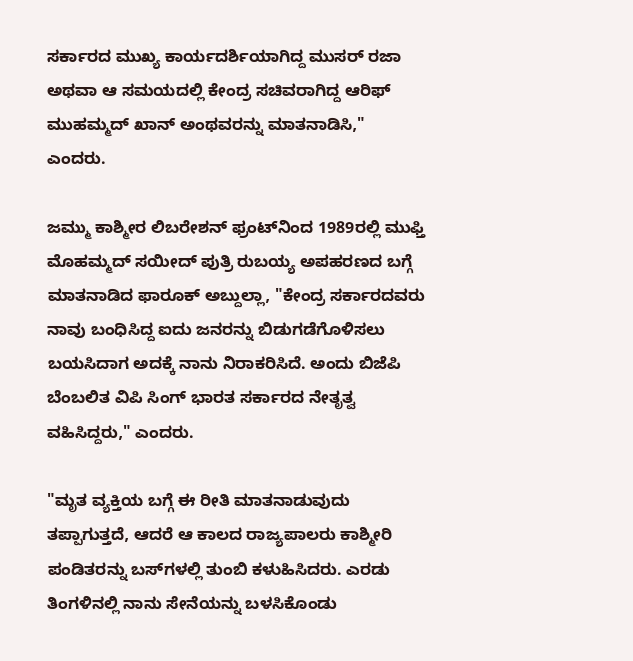ಸರ್ಕಾರದ ಮುಖ್ಯ ಕಾರ್ಯದರ್ಶಿಯಾಗಿದ್ದ ಮುಸರ್ ರಜಾ ಅಥವಾ ಆ ಸಮಯದಲ್ಲಿ ಕೇಂದ್ರ ಸಚಿವರಾಗಿದ್ದ ಆರಿಫ್ ಮುಹಮ್ಮದ್ ಖಾನ್ ಅಂಥವರನ್ನು ಮಾತನಾಡಿಸಿ," ಎಂದರು.

ಜಮ್ಮು ಕಾಶ್ಮೀರ ಲಿಬರೇಶನ್ ಫ್ರಂಟ್‌ನಿಂದ 1989ರಲ್ಲಿ ಮುಫ್ತಿ ಮೊಹಮ್ಮದ್ ಸಯೀದ್ ಪುತ್ರಿ ರುಬಯ್ಯ ಅಪಹರಣದ ಬಗ್ಗೆ ಮಾತನಾಡಿದ ಫಾರೂಕ್ ಅಬ್ದುಲ್ಲಾ, "ಕೇಂದ್ರ ಸರ್ಕಾರದವರು ನಾವು ಬಂಧಿಸಿದ್ದ ಐದು ಜನರನ್ನು ಬಿಡುಗಡೆಗೊಳಿಸಲು ಬಯಸಿದಾಗ ಅದಕ್ಕೆ ನಾನು ನಿರಾಕರಿಸಿದೆ. ಅಂದು ಬಿಜೆಪಿ ಬೆಂಬಲಿತ ವಿಪಿ ಸಿಂಗ್ ಭಾರತ ಸರ್ಕಾರದ ನೇತೃತ್ವ ವಹಿಸಿದ್ದರು," ಎಂದರು.

"ಮೃತ ವ್ಯಕ್ತಿಯ ಬಗ್ಗೆ ಈ ರೀತಿ ಮಾತನಾಡುವುದು ತಪ್ಪಾಗುತ್ತದೆ, ಆದರೆ ಆ ಕಾಲದ ರಾಜ್ಯಪಾಲರು ಕಾಶ್ಮೀರಿ ಪಂಡಿತರನ್ನು ಬಸ್‌ಗಳಲ್ಲಿ ತುಂಬಿ ಕಳುಹಿಸಿದರು. ಎರಡು ತಿಂಗಳಿನಲ್ಲಿ ನಾನು ಸೇನೆಯನ್ನು ಬಳಸಿಕೊಂಡು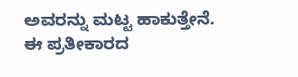ಅವರನ್ನು ಮಟ್ಟ ಹಾಕುತ್ತೇನೆ. ಈ ಪ್ರತೀಕಾರದ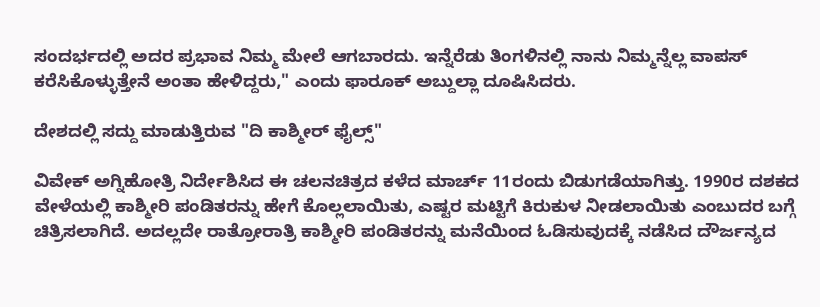ಸಂದರ್ಭದಲ್ಲಿ ಅದರ ಪ್ರಭಾವ ನಿಮ್ಮ ಮೇಲೆ ಆಗಬಾರದು. ಇನ್ನೆರೆಡು ತಿಂಗಳಿನಲ್ಲಿ ನಾನು ನಿಮ್ಮನ್ನೆಲ್ಲ ವಾಪಸ್ ಕರೆಸಿಕೊಳ್ಳುತ್ತೇನೆ ಅಂತಾ ಹೇಳಿದ್ದರು," ಎಂದು ಫಾರೂಕ್ ಅಬ್ದುಲ್ಲಾ ದೂಷಿಸಿದರು.

ದೇಶದಲ್ಲಿ ಸದ್ದು ಮಾಡುತ್ತಿರುವ "ದಿ ಕಾಶ್ಮೀರ್ ಫೈಲ್ಸ್"

ವಿವೇಕ್ ಅಗ್ನಿಹೋತ್ರಿ ನಿರ್ದೇಶಿಸಿದ ಈ ಚಲನಚಿತ್ರದ ಕಳೆದ ಮಾರ್ಚ್ 11ರಂದು ಬಿಡುಗಡೆಯಾಗಿತ್ತು. 1990ರ ದಶಕದ ವೇಳೆಯಲ್ಲಿ ಕಾಶ್ಮೀರಿ ಪಂಡಿತರನ್ನು ಹೇಗೆ ಕೊಲ್ಲಲಾಯಿತು, ಎಷ್ಟರ ಮಟ್ಟಿಗೆ ಕಿರುಕುಳ ನೀಡಲಾಯಿತು ಎಂಬುದರ ಬಗ್ಗೆ ಚಿತ್ರಿಸಲಾಗಿದೆ. ಅದಲ್ಲದೇ ರಾತ್ರೋರಾತ್ರಿ ಕಾಶ್ಮೀರಿ ಪಂಡಿತರನ್ನು ಮನೆಯಿಂದ ಓಡಿಸುವುದಕ್ಕೆ ನಡೆಸಿದ ದೌರ್ಜನ್ಯದ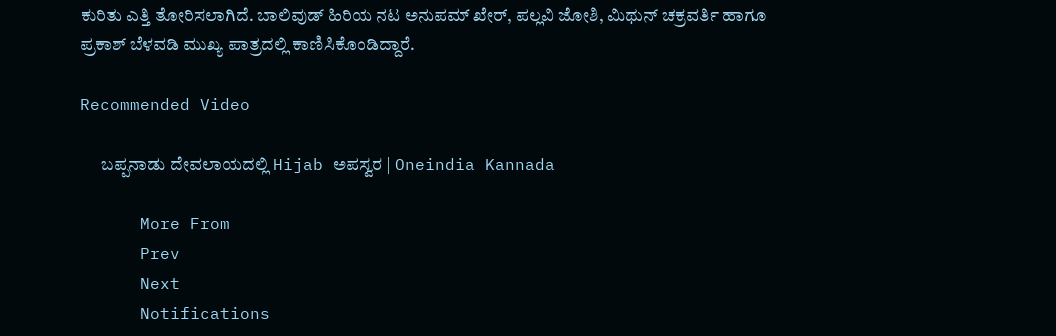ಕುರಿತು ಎತ್ತಿ ತೋರಿಸಲಾಗಿದೆ. ಬಾಲಿವುಡ್ ಹಿರಿಯ ನಟ ಅನುಪಮ್ ಖೇರ್, ಪಲ್ಲವಿ ಜೋಶಿ, ಮಿಥುನ್ ಚಕ್ರವರ್ತಿ ಹಾಗೂ ಪ್ರಕಾಶ್ ಬೆಳವಡಿ ಮುಖ್ಯ ಪಾತ್ರದಲ್ಲಿ ಕಾಣಿಸಿಕೊಂಡಿದ್ದಾರೆ.

Recommended Video

      ಬಪ್ಪನಾಡು ದೇವಲಾಯದಲ್ಲಿ Hijab ಅಪಸ್ವರ | Oneindia Kannada

      More From
      Prev
      Next
      Notifications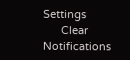Settings
      Clear Notifications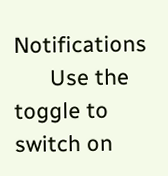Notifications
      Use the toggle to switch on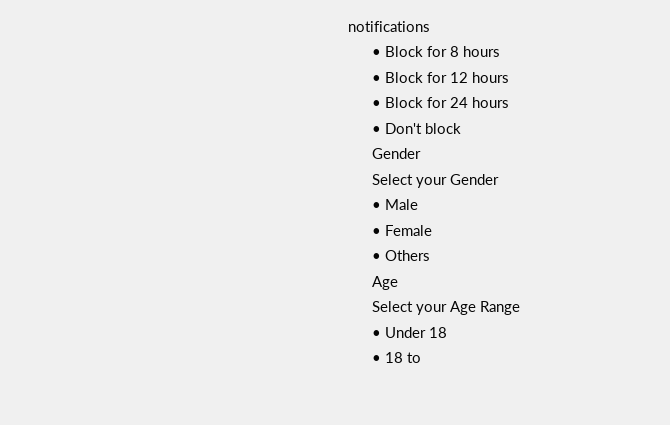notifications
      • Block for 8 hours
      • Block for 12 hours
      • Block for 24 hours
      • Don't block
      Gender
      Select your Gender
      • Male
      • Female
      • Others
      Age
      Select your Age Range
      • Under 18
      • 18 to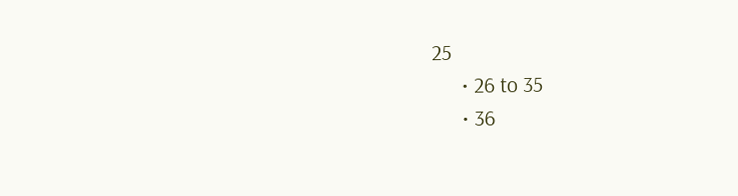25
      • 26 to 35
      • 36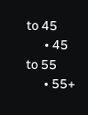to 45
      • 45 to 55
      • 55+